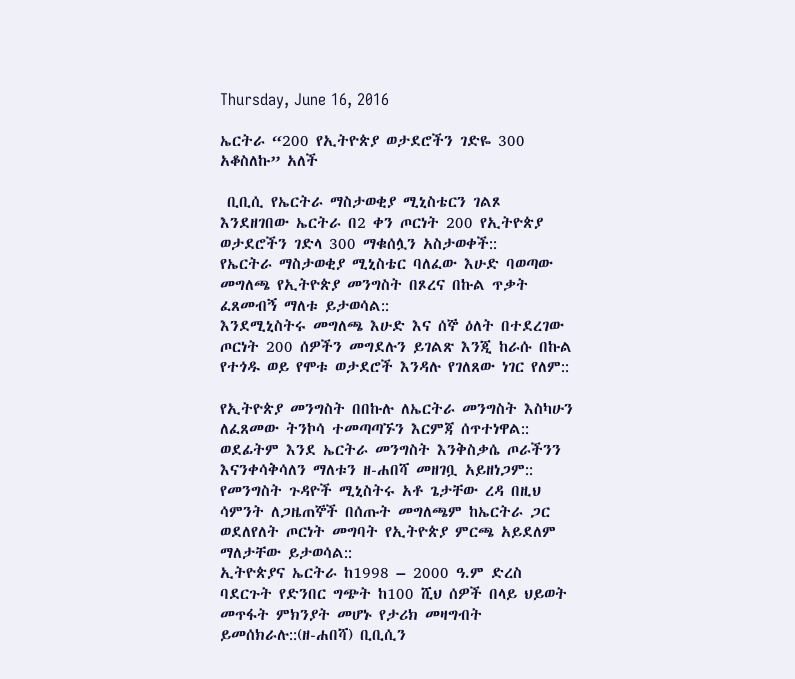Thursday, June 16, 2016

ኤርትራ “200 የኢትዮጵያ ወታደሮችን ገድዬ 300 አቆስለኩ” አለች

 ቢቢሲ የኤርትራ ማስታወቂያ ሚኒስቴርን ገልጾ እንደዘገበው ኤርትራ በ2 ቀን ጦርነት 200 የኢትዮጵያ ወታደሮችን ገድላ 300 ማቁሰሏን አስታወቀች::
የኤርትራ ማስታወቂያ ሚኒስቴር ባለፈው እሁድ ባወጣው መግለጫ የኢትዮጵያ መንግስት በጾረና በኩል ጥቃት ፈጸመብኝ ማለቱ ይታወሳል::
እንደሚኒስትሩ መግለጫ እሁድ እና ሰኞ ዕለት በተደረገው ጦርነት 200 ሰዎችን መግደሉን ይገልጽ እንጂ ከራሱ በኩል የተጎዱ ወይ የሞቱ ወታደሮች እንዳሉ የገለጸው ነገር የለም::

የኢትዮጵያ መንግስት በበኩሉ ለኤርትራ መንግስት እስካሁን ለፈጸመው ትንኮሳ ተመጣጣኙን እርምጃ ሰጥተነዋል:: ወደፊትም እንደ ኤርትራ መንግስት እንቅስቃሴ ጦራችንን እናንቀሳቅሳለን ማለቱን ዘ-ሐበሻ መዘገቧ አይዘነጋም::
የመንግስት ጉዳዮች ሚኒስትሩ አቶ ጌታቸው ረዳ በዚህ ሳምንት ለጋዜጠኞች በሰጡት መግለጫም ከኤርትራ ጋር ወደለየለት ጦርነት መግባት የኢትዮጵያ ምርጫ አይደለም ማለታቸው ይታወሳል::
ኢትዮጵያና ኤርትራ ከ1998 – 2000 ዓ.ም ድረስ ባደርጉት የድንበር ግጭት ከ100 ሺህ ሰዎች በላይ ህይወት መጥፋት ምክንያት መሆኑ የታሪክ መዛግብት ይመሰክራሉ::(ዘ-ሐበሻ) ቢቢሲን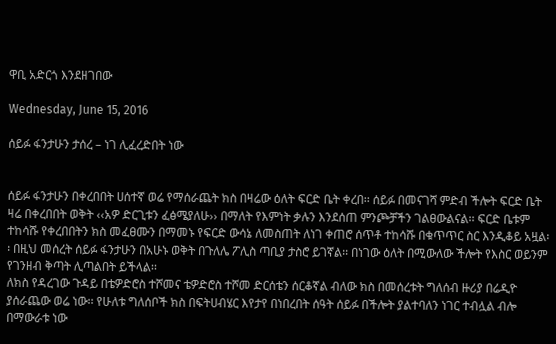ዋቢ አድርጎ እንደዘገበው

Wednesday, June 15, 2016

ሰይፉ ፋንታሁን ታሰረ – ነገ ሊፈረድበት ነው


ሰይፉ ፋንታሁን በቀረበበት ሀሰተኛ ወሬ የማሰራጨት ክስ በዛሬው ዕለት ፍርድ ቤት ቀረበ፡፡ ሰይፉ በመናገሻ ምድብ ችሎት ፍርድ ቤት ዛሬ በቀረበበት ወቅት ‹‹አዎ ድርጊቱን ፈፅሜያለሁ›› በማለት የእምነት ቃሉን እንደሰጠ ምንጮቻችን ገልፀውልናል፡፡ ፍርድ ቤቱም ተከሳሹ የቀረበበትን ክስ መፈፀሙን በማመኑ የፍርድ ውሳኔ ለመስጠት ለነገ ቀጠሮ ሰጥቶ ተከሳሹ በቁጥጥር ስር እንዲቆይ አዟል፡፡ በዚህ መሰረት ሰይፉ ፋንታሁን በአሁኑ ወቅት በጉለሌ ፖሊስ ጣቢያ ታስሮ ይገኛል፡፡ በነገው ዕለት በሚውለው ችሎት የእስር ወይንም የገንዘብ ቅጣት ሊጣልበት ይችላል፡፡
ለክስ የዳረገው ጉዳይ በቴዎድሮስ ተሾመና ቴዎድሮስ ተሾመ ድርሰቴን ሰርቆኛል ብለው ክስ በመሰረቱት ግለሰብ ዙሪያ በሬዲዮ ያሰራጨው ወሬ ነው፡፡ የሁለቱ ግለሰቦች ክስ በፍትሀብሄር እየታየ በነበረበት ሰዓት ሰይፉ በችሎት ያልተባለን ነገር ተብሏል ብሎ በማውራቱ ነው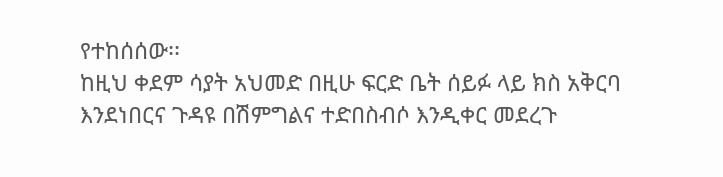የተከሰሰው፡፡
ከዚህ ቀደም ሳያት አህመድ በዚሁ ፍርድ ቤት ሰይፉ ላይ ክስ አቅርባ እንደነበርና ጉዳዩ በሽምግልና ተድበስብሶ እንዲቀር መደረጉ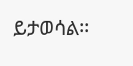ይታወሳል፡፡